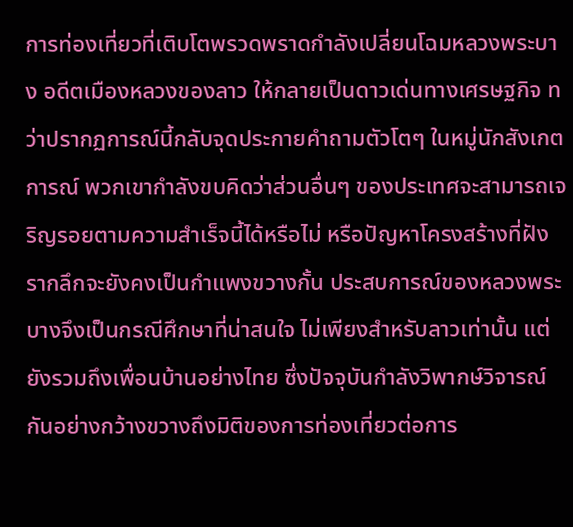การท่องเที่ยวที่เติบโตพรวดพราดกำลังเปลี่ยนโฉมหลวงพระบาง อดีตเมืองหลวงของลาว ให้กลายเป็นดาวเด่นทางเศรษฐกิจ ทว่าปรากฏการณ์นี้กลับจุดประกายคำถามตัวโตๆ ในหมู่นักสังเกตการณ์ พวกเขากำลังขบคิดว่าส่วนอื่นๆ ของประเทศจะสามารถเจริญรอยตามความสำเร็จนี้ได้หรือไม่ หรือปัญหาโครงสร้างที่ฝังรากลึกจะยังคงเป็นกำแพงขวางกั้น ประสบการณ์ของหลวงพระบางจึงเป็นกรณีศึกษาที่น่าสนใจ ไม่เพียงสำหรับลาวเท่านั้น แต่ยังรวมถึงเพื่อนบ้านอย่างไทย ซึ่งปัจจุบันกำลังวิพากษ์วิจารณ์กันอย่างกว้างขวางถึงมิติของการท่องเที่ยวต่อการ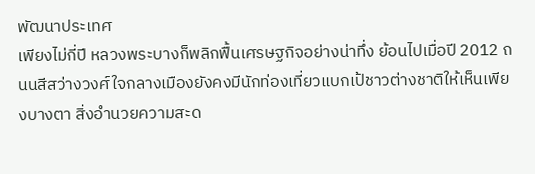พัฒนาประเทศ
เพียงไม่กี่ปี หลวงพระบางก็พลิกฟื้นเศรษฐกิจอย่างน่าทึ่ง ย้อนไปเมื่อปี 2012 ถนนสีสว่างวงศ์ใจกลางเมืองยังคงมีนักท่องเที่ยวแบกเป้ชาวต่างชาติให้เห็นเพียงบางตา สิ่งอำนวยความสะด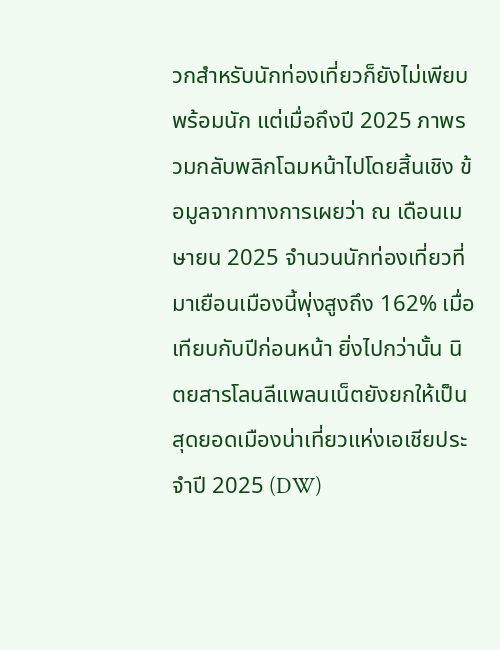วกสำหรับนักท่องเที่ยวก็ยังไม่เพียบพร้อมนัก แต่เมื่อถึงปี 2025 ภาพรวมกลับพลิกโฉมหน้าไปโดยสิ้นเชิง ข้อมูลจากทางการเผยว่า ณ เดือนเมษายน 2025 จำนวนนักท่องเที่ยวที่มาเยือนเมืองนี้พุ่งสูงถึง 162% เมื่อเทียบกับปีก่อนหน้า ยิ่งไปกว่านั้น นิตยสารโลนลีแพลนเน็ตยังยกให้เป็นสุดยอดเมืองน่าเที่ยวแห่งเอเชียประจำปี 2025 (DW)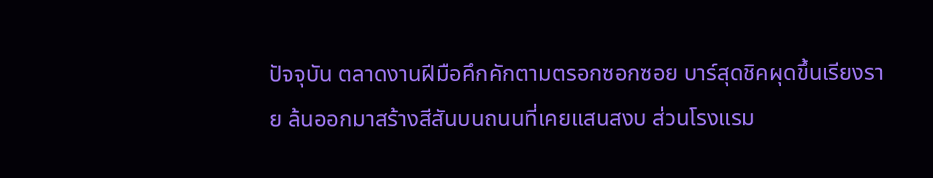ปัจจุบัน ตลาดงานฝีมือคึกคักตามตรอกซอกซอย บาร์สุดชิคผุดขึ้นเรียงราย ล้นออกมาสร้างสีสันบนถนนที่เคยแสนสงบ ส่วนโรงแรม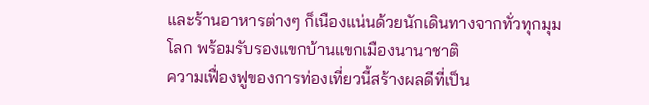และร้านอาหารต่างๆ ก็เนืองแน่นด้วยนักเดินทางจากทั่วทุกมุมโลก พร้อมรับรองแขกบ้านแขกเมืองนานาชาติ
ความเฟื่องฟูของการท่องเที่ยวนี้สร้างผลดีที่เป็น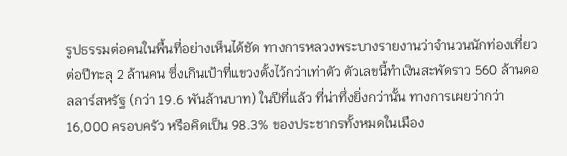รูปธรรมต่อคนในพื้นที่อย่างเห็นได้ชัด ทางการหลวงพระบางรายงานว่าจำนวนนักท่องเที่ยวต่อปีทะลุ 2 ล้านคน ซึ่งเกินเป้าที่แขวงตั้งไว้กว่าเท่าตัว ตัวเลขนี้ทำเงินสะพัดราว 560 ล้านดอลลาร์สหรัฐ (กว่า 19.6 พันล้านบาท) ในปีที่แล้ว ที่น่าทึ่งยิ่งกว่านั้น ทางการเผยว่ากว่า 16,000 ครอบครัว หรือคิดเป็น 98.3% ของประชากรทั้งหมดในเมือง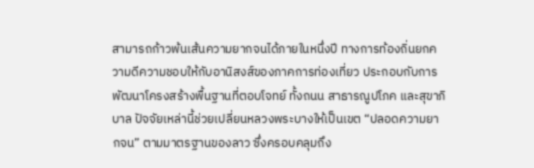สามารถก้าวพ้นเส้นความยากจนได้ภายในหนึ่งปี ทางการท้องถิ่นยกความดีความชอบให้กับอานิสงส์ของภาคการท่องเที่ยว ประกอบกับการพัฒนาโครงสร้างพื้นฐานที่ตอบโจทย์ ทั้งถนน สาธารณูปโภค และสุขาภิบาล ปัจจัยเหล่านี้ช่วยเปลี่ยนหลวงพระบางให้เป็นเขต “ปลอดความยากจน” ตามมาตรฐานของลาว ซึ่งครอบคลุมถึง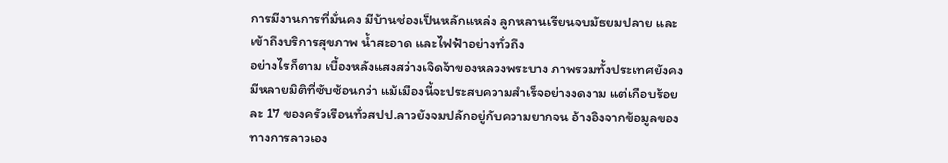การมีงานการที่มั่นคง มีบ้านช่องเป็นหลักแหล่ง ลูกหลานเรียนจบมัธยมปลาย และเข้าถึงบริการสุขภาพ น้ำสะอาด และไฟฟ้าอย่างทั่วถึง
อย่างไรก็ตาม เบื้องหลังแสงสว่างเจิดจ้าของหลวงพระบาง ภาพรวมทั้งประเทศยังคงมีหลายมิติที่ซับซ้อนกว่า แม้เมืองนี้จะประสบความสำเร็จอย่างงดงาม แต่เกือบร้อยละ 17 ของครัวเรือนทั่วสปป.ลาวยังจมปลักอยู่กับความยากจน อ้างอิงจากข้อมูลของทางการลาวเอง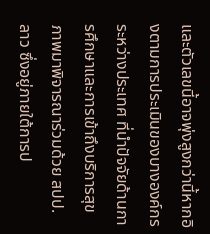และตัวเลขนี้อาจพุ่งสูงกว่านี้หากอิงตามการประเมินของบางองค์กรระหว่างประเทศ ที่นำปัจจัยด้านการศึกษาและการเข้าถึงบริการสุขภาพมาพิจารณาร่วมด้วย สปป.ลาว ซึ่งอยู่ภายใต้การป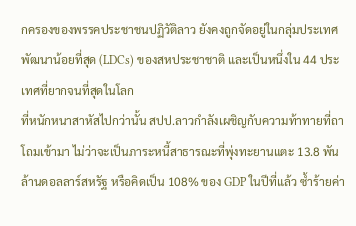กครองของพรรคประชาชนปฏิวัติลาว ยังคงถูกจัดอยู่ในกลุ่มประเทศพัฒนาน้อยที่สุด (LDCs) ของสหประชาชาติ และเป็นหนึ่งใน 44 ประเทศที่ยากจนที่สุดในโลก
ที่หนักหนาสาหัสไปกว่านั้น สปป.ลาวกำลังเผชิญกับความท้าทายที่ถาโถมเข้ามา ไม่ว่าจะเป็นภาระหนี้สาธารณะที่พุ่งทะยานแตะ 13.8 พันล้านดอลลาร์สหรัฐ หรือคิดเป็น 108% ของ GDP ในปีที่แล้ว ซ้ำร้ายค่า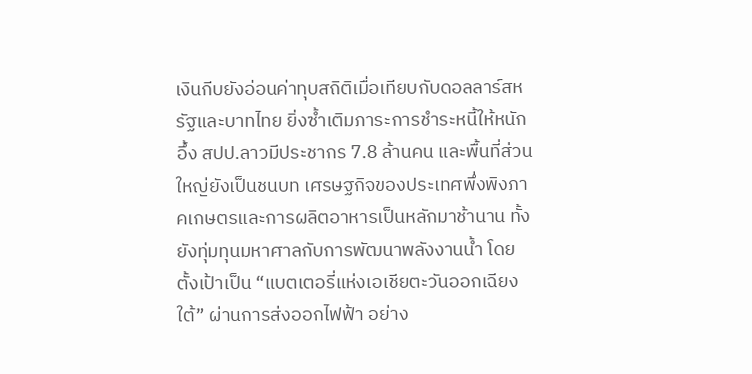เงินกีบยังอ่อนค่าทุบสถิติเมื่อเทียบกับดอลลาร์สหรัฐและบาทไทย ยิ่งซ้ำเติมภาระการชำระหนี้ให้หนักอึ้ง สปป.ลาวมีประชากร 7.8 ล้านคน และพื้นที่ส่วนใหญ่ยังเป็นชนบท เศรษฐกิจของประเทศพึ่งพิงภาคเกษตรและการผลิตอาหารเป็นหลักมาช้านาน ทั้งยังทุ่มทุนมหาศาลกับการพัฒนาพลังงานน้ำ โดยตั้งเป้าเป็น “แบตเตอรี่แห่งเอเชียตะวันออกเฉียงใต้” ผ่านการส่งออกไฟฟ้า อย่าง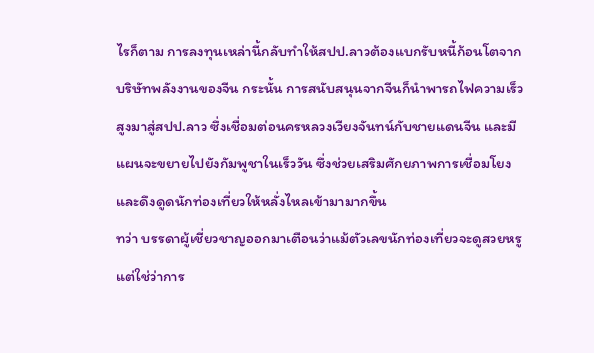ไรก็ตาม การลงทุนเหล่านี้กลับทำให้สปป.ลาวต้องแบกรับหนี้ก้อนโตจากบริษัทพลังงานของจีน กระนั้น การสนับสนุนจากจีนก็นำพารถไฟความเร็วสูงมาสู่สปป.ลาว ซึ่งเชื่อมต่อนครหลวงเวียงจันทน์กับชายแดนจีน และมีแผนจะขยายไปยังกัมพูชาในเร็ววัน ซึ่งช่วยเสริมศักยภาพการเชื่อมโยงและดึงดูดนักท่องเที่ยวให้หลั่งไหลเข้ามามากขึ้น
ทว่า บรรดาผู้เชี่ยวชาญออกมาเตือนว่าแม้ตัวเลขนักท่องเที่ยวจะดูสวยหรู แต่ใช่ว่าการ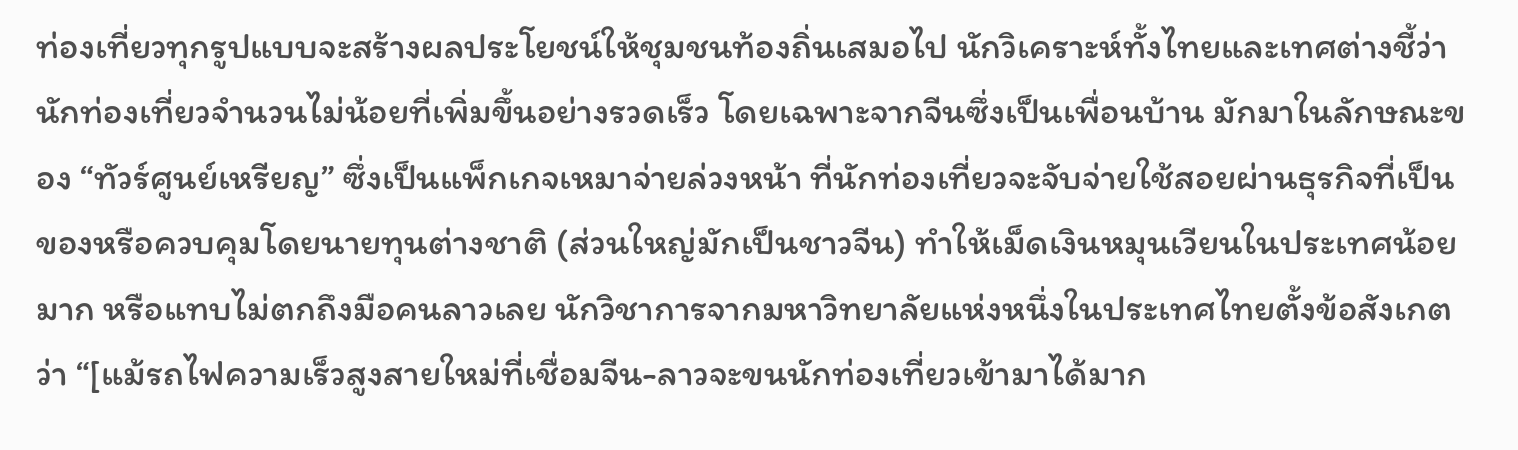ท่องเที่ยวทุกรูปแบบจะสร้างผลประโยชน์ให้ชุมชนท้องถิ่นเสมอไป นักวิเคราะห์ทั้งไทยและเทศต่างชี้ว่า นักท่องเที่ยวจำนวนไม่น้อยที่เพิ่มขึ้นอย่างรวดเร็ว โดยเฉพาะจากจีนซึ่งเป็นเพื่อนบ้าน มักมาในลักษณะของ “ทัวร์ศูนย์เหรียญ” ซึ่งเป็นแพ็กเกจเหมาจ่ายล่วงหน้า ที่นักท่องเที่ยวจะจับจ่ายใช้สอยผ่านธุรกิจที่เป็นของหรือควบคุมโดยนายทุนต่างชาติ (ส่วนใหญ่มักเป็นชาวจีน) ทำให้เม็ดเงินหมุนเวียนในประเทศน้อยมาก หรือแทบไม่ตกถึงมือคนลาวเลย นักวิชาการจากมหาวิทยาลัยแห่งหนึ่งในประเทศไทยตั้งข้อสังเกตว่า “[แม้รถไฟความเร็วสูงสายใหม่ที่เชื่อมจีน-ลาวจะขนนักท่องเที่ยวเข้ามาได้มาก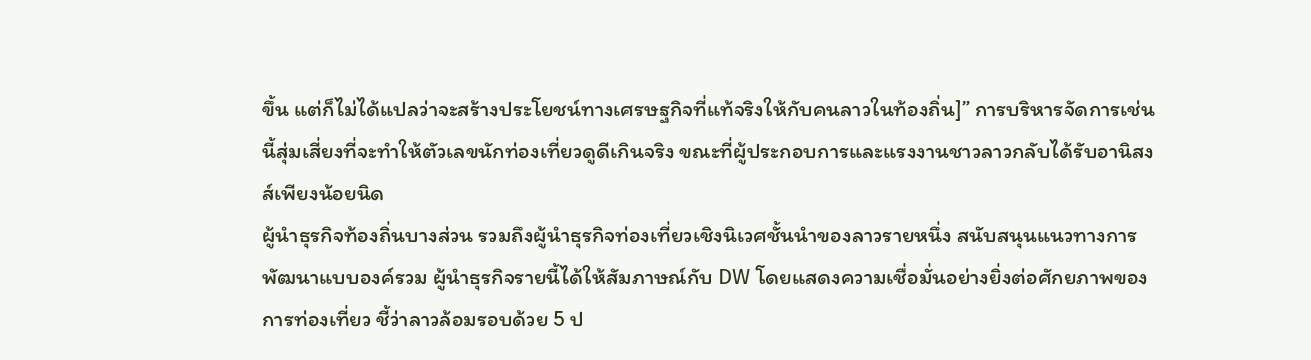ขึ้น แต่ก็ไม่ได้แปลว่าจะสร้างประโยชน์ทางเศรษฐกิจที่แท้จริงให้กับคนลาวในท้องถิ่น]” การบริหารจัดการเช่นนี้สุ่มเสี่ยงที่จะทำให้ตัวเลขนักท่องเที่ยวดูดีเกินจริง ขณะที่ผู้ประกอบการและแรงงานชาวลาวกลับได้รับอานิสงส์เพียงน้อยนิด
ผู้นำธุรกิจท้องถิ่นบางส่วน รวมถึงผู้นำธุรกิจท่องเที่ยวเชิงนิเวศชั้นนำของลาวรายหนึ่ง สนับสนุนแนวทางการพัฒนาแบบองค์รวม ผู้นำธุรกิจรายนี้ได้ให้สัมภาษณ์กับ DW โดยแสดงความเชื่อมั่นอย่างยิ่งต่อศักยภาพของการท่องเที่ยว ชี้ว่าลาวล้อมรอบด้วย 5 ป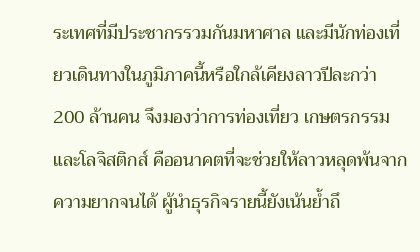ระเทศที่มีประชากรรวมกันมหาศาล และมีนักท่องเที่ยวเดินทางในภูมิภาคนี้หรือใกล้เคียงลาวปีละกว่า 200 ล้านคน จึงมองว่าการท่องเที่ยว เกษตรกรรม และโลจิสติกส์ คืออนาคตที่จะช่วยให้ลาวหลุดพ้นจากความยากจนได้ ผู้นำธุรกิจรายนี้ยังเน้นย้ำถึ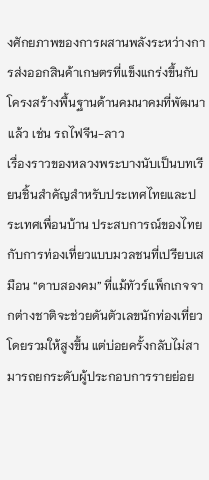งศักยภาพของการผสานพลังระหว่างการส่งออกสินค้าเกษตรที่แข็งแกร่งขึ้นกับโครงสร้างพื้นฐานด้านคมนาคมที่พัฒนาแล้ว เช่น รถไฟจีน-ลาว
เรื่องราวของหลวงพระบางนับเป็นบทเรียนชิ้นสำคัญสำหรับประเทศไทยและประเทศเพื่อนบ้าน ประสบการณ์ของไทยกับการท่องเที่ยวแบบมวลชนที่เปรียบเสมือน “ดาบสองคม” ที่แม้ทัวร์แพ็กเกจจากต่างชาติจะช่วยดันตัวเลขนักท่องเที่ยวโดยรวมให้สูงขึ้น แต่บ่อยครั้งกลับไม่สามารถยกระดับผู้ประกอบการรายย่อย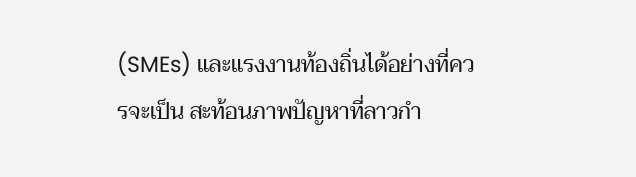(SMEs) และแรงงานท้องถิ่นได้อย่างที่ควรจะเป็น สะท้อนภาพปัญหาที่ลาวกำ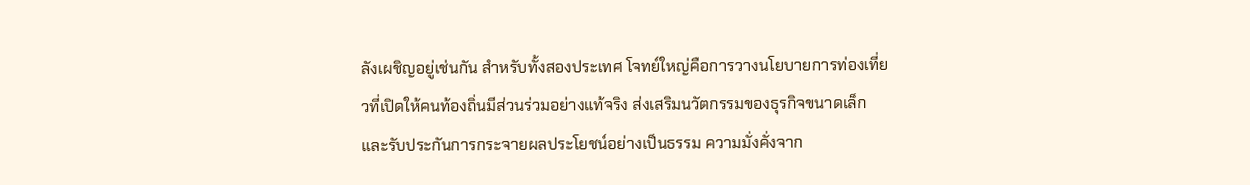ลังเผชิญอยู่เช่นกัน สำหรับทั้งสองประเทศ โจทย์ใหญ่คือการวางนโยบายการท่องเที่ยวที่เปิดให้คนท้องถิ่นมีส่วนร่วมอย่างแท้จริง ส่งเสริมนวัตกรรมของธุรกิจขนาดเล็ก และรับประกันการกระจายผลประโยชน์อย่างเป็นธรรม ความมั่งคั่งจาก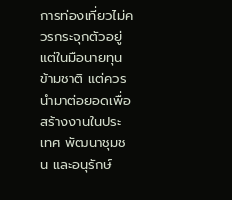การท่องเที่ยวไม่ควรกระจุกตัวอยู่แต่ในมือนายทุนข้ามชาติ แต่ควรนำมาต่อยอดเพื่อสร้างงานในประเทศ พัฒนาชุมชน และอนุรักษ์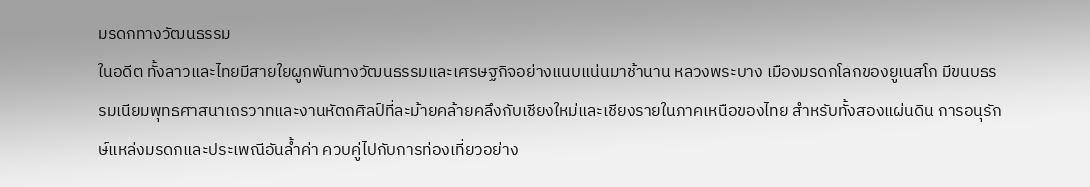มรดกทางวัฒนธรรม
ในอดีต ทั้งลาวและไทยมีสายใยผูกพันทางวัฒนธรรมและเศรษฐกิจอย่างแนบแน่นมาช้านาน หลวงพระบาง เมืองมรดกโลกของยูเนสโก มีขนบธรรมเนียมพุทธศาสนาเถรวาทและงานหัตถศิลป์ที่ละม้ายคล้ายคลึงกับเชียงใหม่และเชียงรายในภาคเหนือของไทย สำหรับทั้งสองแผ่นดิน การอนุรักษ์แหล่งมรดกและประเพณีอันล้ำค่า ควบคู่ไปกับการท่องเที่ยวอย่าง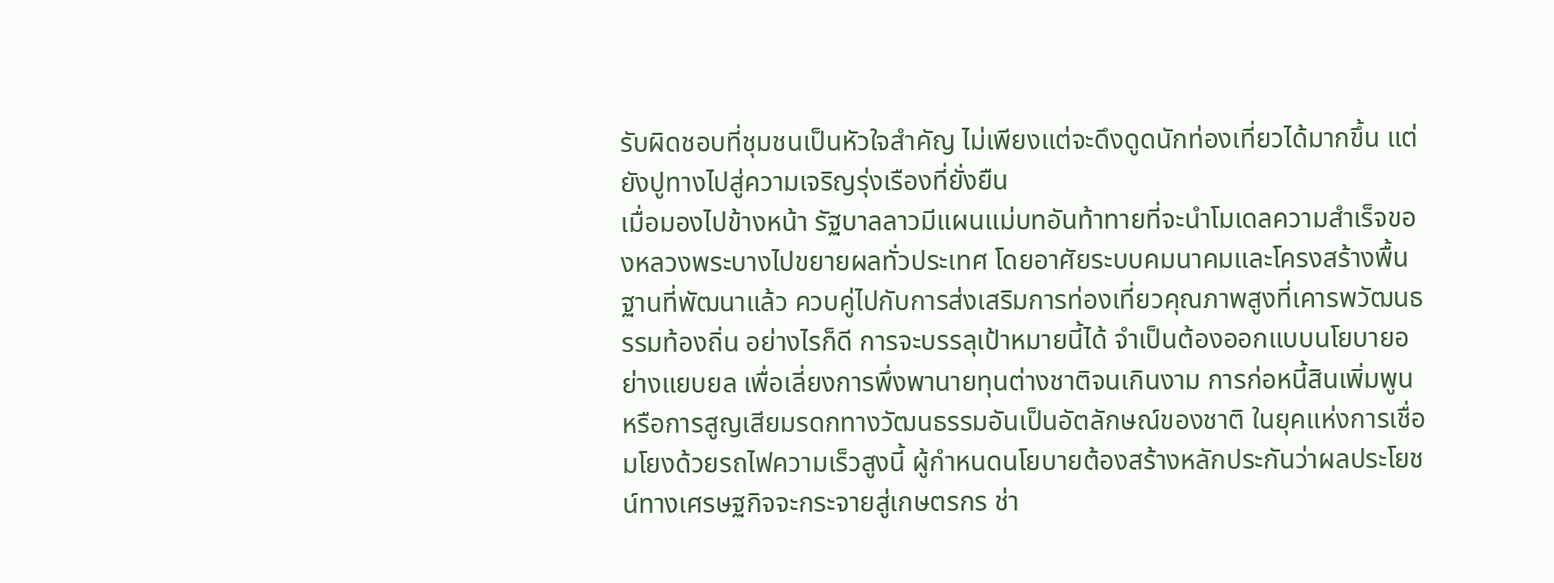รับผิดชอบที่ชุมชนเป็นหัวใจสำคัญ ไม่เพียงแต่จะดึงดูดนักท่องเที่ยวได้มากขึ้น แต่ยังปูทางไปสู่ความเจริญรุ่งเรืองที่ยั่งยืน
เมื่อมองไปข้างหน้า รัฐบาลลาวมีแผนแม่บทอันท้าทายที่จะนำโมเดลความสำเร็จของหลวงพระบางไปขยายผลทั่วประเทศ โดยอาศัยระบบคมนาคมและโครงสร้างพื้นฐานที่พัฒนาแล้ว ควบคู่ไปกับการส่งเสริมการท่องเที่ยวคุณภาพสูงที่เคารพวัฒนธรรมท้องถิ่น อย่างไรก็ดี การจะบรรลุเป้าหมายนี้ได้ จำเป็นต้องออกแบบนโยบายอย่างแยบยล เพื่อเลี่ยงการพึ่งพานายทุนต่างชาติจนเกินงาม การก่อหนี้สินเพิ่มพูน หรือการสูญเสียมรดกทางวัฒนธรรมอันเป็นอัตลักษณ์ของชาติ ในยุคแห่งการเชื่อมโยงด้วยรถไฟความเร็วสูงนี้ ผู้กำหนดนโยบายต้องสร้างหลักประกันว่าผลประโยชน์ทางเศรษฐกิจจะกระจายสู่เกษตรกร ช่า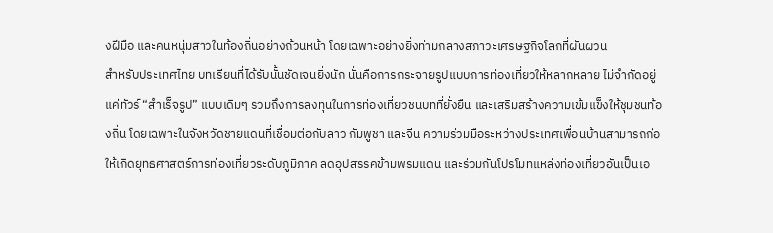งฝีมือ และคนหนุ่มสาวในท้องถิ่นอย่างถ้วนหน้า โดยเฉพาะอย่างยิ่งท่ามกลางสภาวะเศรษฐกิจโลกที่ผันผวน
สำหรับประเทศไทย บทเรียนที่ได้รับนั้นชัดเจนยิ่งนัก นั่นคือการกระจายรูปแบบการท่องเที่ยวให้หลากหลาย ไม่จำกัดอยู่แค่ทัวร์ “สำเร็จรูป” แบบเดิมๆ รวมถึงการลงทุนในการท่องเที่ยวชนบทที่ยั่งยืน และเสริมสร้างความเข้มแข็งให้ชุมชนท้องถิ่น โดยเฉพาะในจังหวัดชายแดนที่เชื่อมต่อกับลาว กัมพูชา และจีน ความร่วมมือระหว่างประเทศเพื่อนบ้านสามารถก่อให้เกิดยุทธศาสตร์การท่องเที่ยวระดับภูมิภาค ลดอุปสรรคข้ามพรมแดน และร่วมกันโปรโมทแหล่งท่องเที่ยวอันเป็นเอ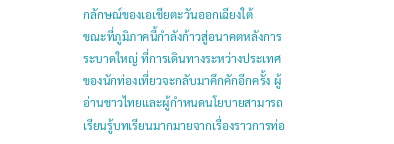กลักษณ์ของเอเชียตะวันออกเฉียงใต้
ขณะที่ภูมิภาคนี้กำลังก้าวสู่อนาคตหลังการระบาดใหญ่ ที่การเดินทางระหว่างประเทศของนักท่องเที่ยวจะกลับมาคึกคักอีกครั้ง ผู้อ่านชาวไทยและผู้กำหนดนโยบายสามารถเรียนรู้บทเรียนมากมายจากเรื่องราวการท่อ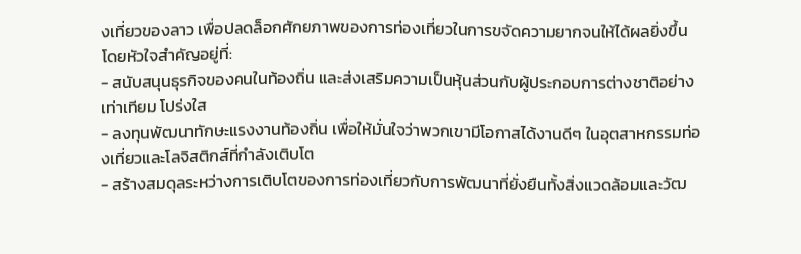งเที่ยวของลาว เพื่อปลดล็อกศักยภาพของการท่องเที่ยวในการขจัดความยากจนให้ได้ผลยิ่งขึ้น โดยหัวใจสำคัญอยู่ที่:
- สนับสนุนธุรกิจของคนในท้องถิ่น และส่งเสริมความเป็นหุ้นส่วนกับผู้ประกอบการต่างชาติอย่างเท่าเทียม โปร่งใส
- ลงทุนพัฒนาทักษะแรงงานท้องถิ่น เพื่อให้มั่นใจว่าพวกเขามีโอกาสได้งานดีๆ ในอุตสาหกรรมท่องเที่ยวและโลจิสติกส์ที่กำลังเติบโต
- สร้างสมดุลระหว่างการเติบโตของการท่องเที่ยวกับการพัฒนาที่ยั่งยืนทั้งสิ่งแวดล้อมและวัฒ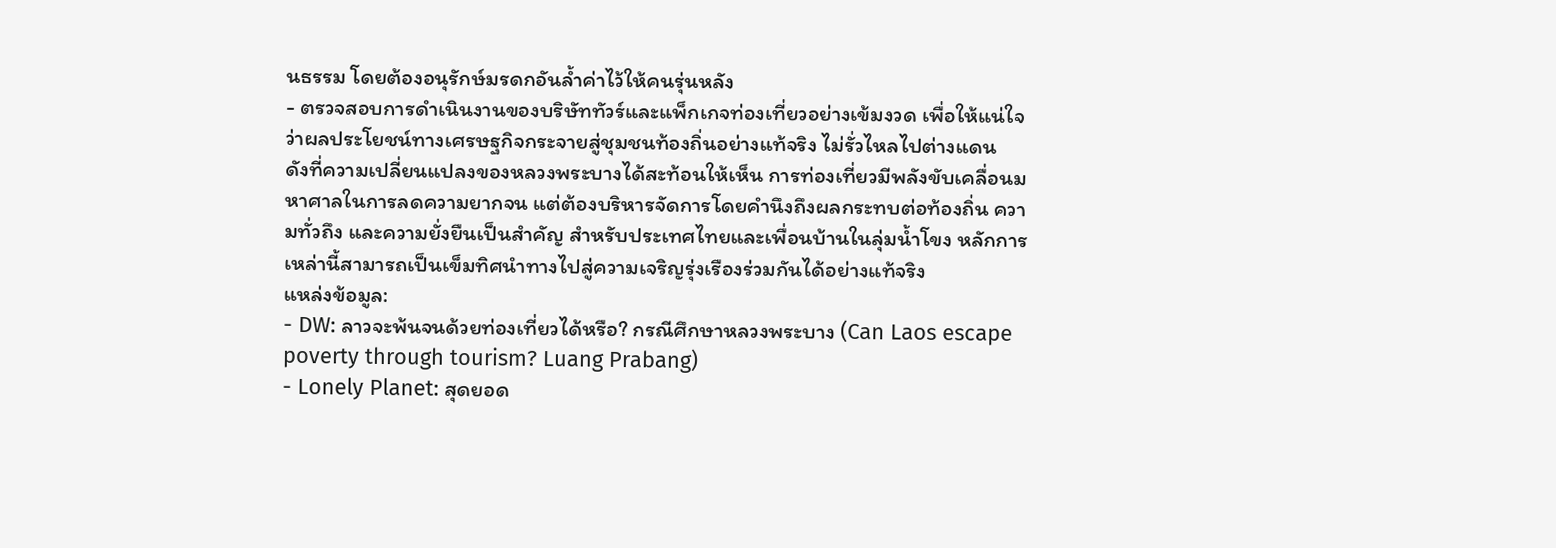นธรรม โดยต้องอนุรักษ์มรดกอันล้ำค่าไว้ให้คนรุ่นหลัง
- ตรวจสอบการดำเนินงานของบริษัททัวร์และแพ็กเกจท่องเที่ยวอย่างเข้มงวด เพื่อให้แน่ใจว่าผลประโยชน์ทางเศรษฐกิจกระจายสู่ชุมชนท้องถิ่นอย่างแท้จริง ไม่รั่วไหลไปต่างแดน
ดังที่ความเปลี่ยนแปลงของหลวงพระบางได้สะท้อนให้เห็น การท่องเที่ยวมีพลังขับเคลื่อนมหาศาลในการลดความยากจน แต่ต้องบริหารจัดการโดยคำนึงถึงผลกระทบต่อท้องถิ่น ความทั่วถึง และความยั่งยืนเป็นสำคัญ สำหรับประเทศไทยและเพื่อนบ้านในลุ่มน้ำโขง หลักการเหล่านี้สามารถเป็นเข็มทิศนำทางไปสู่ความเจริญรุ่งเรืองร่วมกันได้อย่างแท้จริง
แหล่งข้อมูล:
- DW: ลาวจะพ้นจนด้วยท่องเที่ยวได้หรือ? กรณีศึกษาหลวงพระบาง (Can Laos escape poverty through tourism? Luang Prabang)
- Lonely Planet: สุดยอด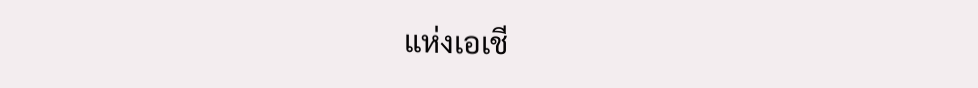แห่งเอเชี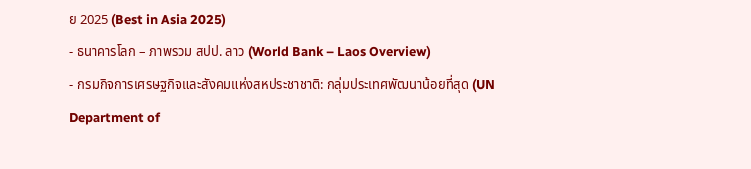ย 2025 (Best in Asia 2025)
- ธนาคารโลก – ภาพรวม สปป. ลาว (World Bank – Laos Overview)
- กรมกิจการเศรษฐกิจและสังคมแห่งสหประชาชาติ: กลุ่มประเทศพัฒนาน้อยที่สุด (UN Department of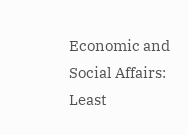Economic and Social Affairs: Least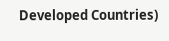Developed Countries)